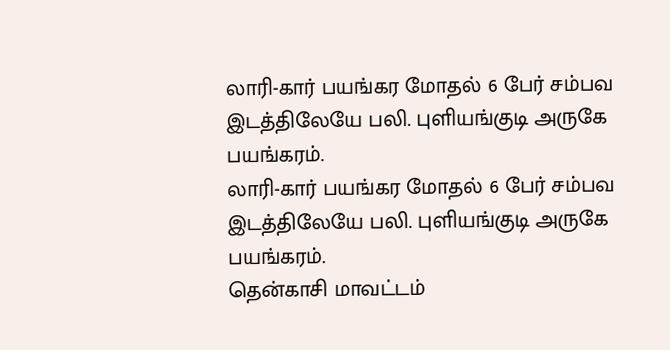லாரி-கார் பயங்கர மோதல் 6 பேர் சம்பவ இடத்திலேயே பலி. புளியங்குடி அருகே பயங்கரம்.
லாரி-கார் பயங்கர மோதல் 6 பேர் சம்பவ இடத்திலேயே பலி. புளியங்குடி அருகே பயங்கரம்.
தென்காசி மாவட்டம்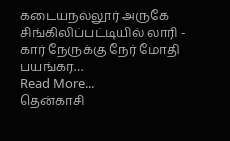கடையநல்லூர் அருகே சிங்கிலிப்பட்டியில் லாரி - கார் நேருக்கு நேர் மோதி பயங்கர…
Read More...
தென்காசி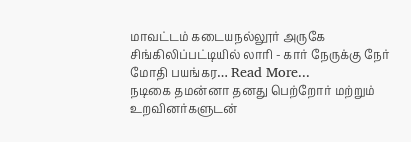மாவட்டம் கடையநல்லூர் அருகே சிங்கிலிப்பட்டியில் லாரி - கார் நேருக்கு நேர் மோதி பயங்கர… Read More...
நடிகை தமன்னா தனது பெற்றோர் மற்றும் உறவினர்களுடன்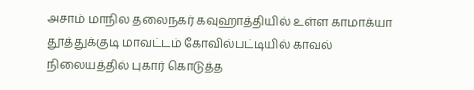அசாம் மாநில தலைநகர் கவுஹாத்தியில் உள்ள காமாக்யா
தூத்துக்குடி மாவட்டம் கோவில்பட்டியில் காவல் நிலையத்தில் புகார் கொடுத்த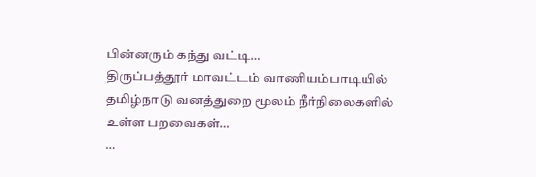பின்னரும் கந்து வட்டி…
திருப்பத்தூர் மாவட்டம் வாணியம்பாடியில் தமிழ்நாடு வனத்துறை மூலம் நீர்நிலைகளில் உள்ள பறவைகள்…
…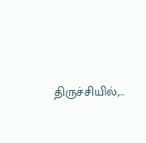திருச்சியில்,…